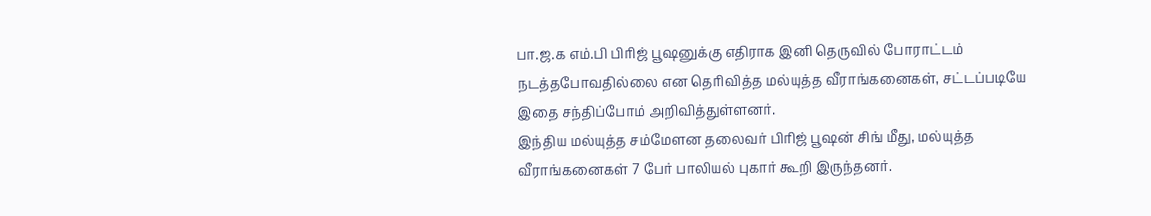பா.ஜ.க எம்.பி பிரிஜ் பூஷனுக்கு எதிராக இனி தெருவில் போராட்டம் நடத்தபோவதில்லை என தெரிவித்த மல்யுத்த வீராங்கனைகள், சட்டப்படியே இதை சந்திப்போம் அறிவித்துள்ளனர்.
இந்திய மல்யுத்த சம்மேளன தலைவர் பிரிஜ் பூஷன் சிங் மீது, மல்யுத்த வீராங்கனைகள் 7 பேர் பாலியல் புகார் கூறி இருந்தனர்.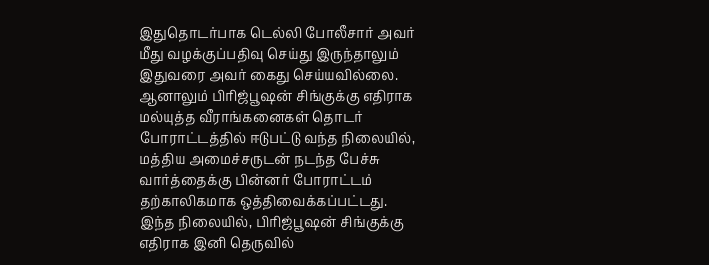இதுதொடர்பாக டெல்லி போலீசார் அவர் மீது வழக்குப்பதிவு செய்து இருந்தாலும் இதுவரை அவர் கைது செய்யவில்லை.
ஆனாலும் பிரிஜ்பூஷன் சிங்குக்கு எதிராக மல்யுத்த வீராங்கனைகள் தொடர் போராட்டத்தில் ஈடுபட்டு வந்த நிலையில், மத்திய அமைச்சருடன் நடந்த பேச்சு வார்த்தைக்கு பின்னர் போராட்டம் தற்காலிகமாக ஒத்திவைக்கப்பட்டது.
இந்த நிலையில், பிரிஜ்பூஷன் சிங்குக்கு எதிராக இனி தெருவில்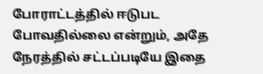போராட்டத்தில் ஈடுபட போவதில்லை என்றும், அதே நேரத்தில் சட்டப்படியே இதை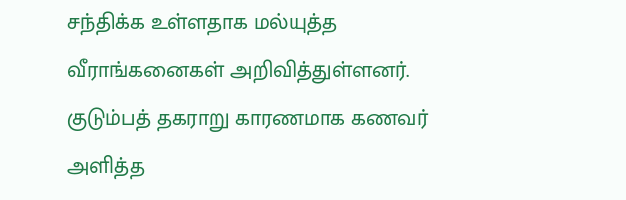சந்திக்க உள்ளதாக மல்யுத்த வீராங்கனைகள் அறிவித்துள்ளனர்.
குடும்பத் தகராறு காரணமாக கணவர் அளித்த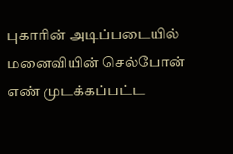புகாரின் அடிப்படையில் மனைவியின் செல்போன் எண் முடக்கப்பட்ட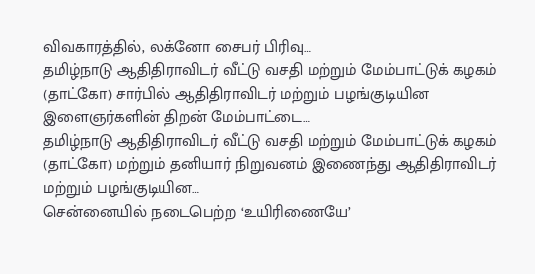விவகாரத்தில், லக்னோ சைபர் பிரிவு…
தமிழ்நாடு ஆதிதிராவிடர் வீட்டு வசதி மற்றும் மேம்பாட்டுக் கழகம் (தாட்கோ) சார்பில் ஆதிதிராவிடர் மற்றும் பழங்குடியின இளைஞர்களின் திறன் மேம்பாட்டை…
தமிழ்நாடு ஆதிதிராவிடர் வீட்டு வசதி மற்றும் மேம்பாட்டுக் கழகம் (தாட்கோ) மற்றும் தனியார் நிறுவனம் இணைந்து ஆதிதிராவிடர் மற்றும் பழங்குடியின…
சென்னையில் நடைபெற்ற ‘உயிரிணையே’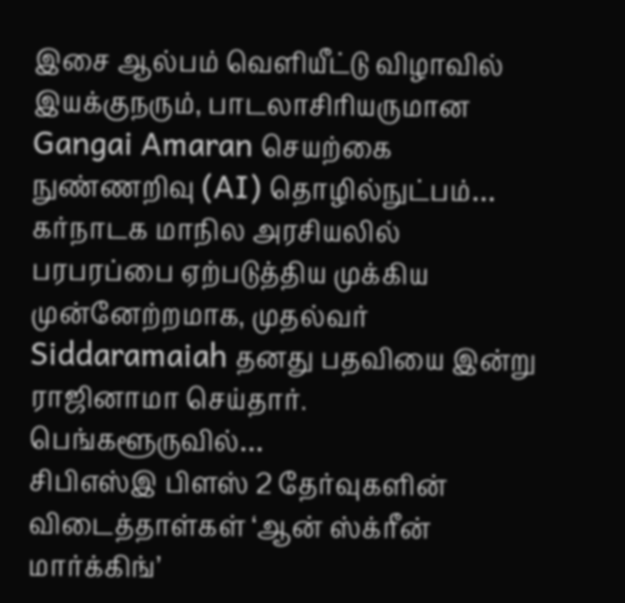இசை ஆல்பம் வெளியீட்டு விழாவில் இயக்குநரும், பாடலாசிரியருமான Gangai Amaran செயற்கை நுண்ணறிவு (AI) தொழில்நுட்பம்…
கர்நாடக மாநில அரசியலில் பரபரப்பை ஏற்படுத்திய முக்கிய முன்னேற்றமாக, முதல்வர் Siddaramaiah தனது பதவியை இன்று ராஜினாமா செய்தார். பெங்களூருவில்…
சிபிஎஸ்இ பிளஸ் 2 தேர்வுகளின் விடைத்தாள்கள் ‘ஆன் ஸ்க்ரீன் மார்க்கிங்’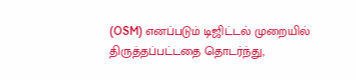(OSM) எனப்படும் டிஜிட்டல் முறையில் திருத்தப்பட்டதை தொடர்ந்து,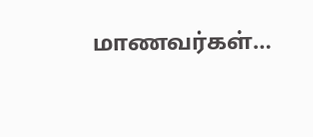மாணவர்கள்…